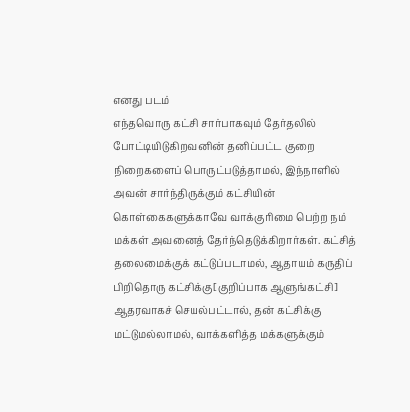எனது படம்
எந்தவொரு கட்சி சார்பாகவும் தேர்தலில் போட்டியிடுகிறவனின் தனிப்பட்ட குறை நிறைகளைப் பொருட்படுத்தாமல், இந்நாளில் அவன் சார்ந்திருக்கும் கட்சியின் கொள்கைகளுக்காவே வாக்குரிமை பெற்ற நம் மக்கள் அவனைத் தேர்ந்தெடுக்கிறார்கள். கட்சித் தலைமைக்குக் கட்டுப்படாமல், ஆதாயம் கருதிப் பிறிதொரு கட்சிக்கு[குறிப்பாக ஆளுங்கட்சி] ஆதரவாகச் செயல்பட்டால், தன் கட்சிக்கு மட்டுமல்லாமல், வாக்களித்த மக்களுக்கும்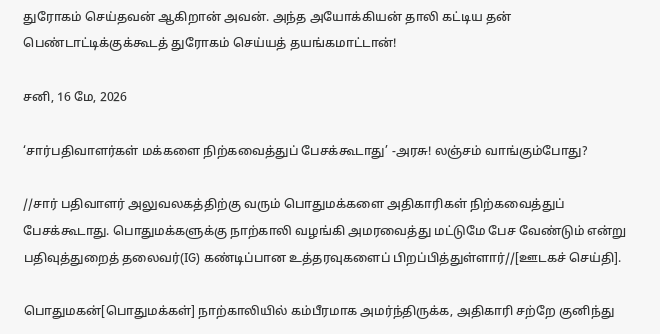துரோகம் செய்தவன் ஆகிறான் அவன். அந்த அயோக்கியன் தாலி கட்டிய தன் பெண்டாட்டிக்குக்கூடத் துரோகம் செய்யத் தயங்கமாட்டான்!

சனி, 16 மே, 2026

‘சார்பதிவாளர்கள் மக்களை நிற்கவைத்துப் பேசக்கூடாது’ -அரசு! லஞ்சம் வாங்கும்போது?

//சார் பதிவாளர் அலுவலகத்திற்கு வரும் பொதுமக்களை அதிகாரிகள் நிற்கவைத்துப் பேசக்கூடாது. பொதுமக்களுக்கு நாற்காலி வழங்கி அமரவைத்து மட்டுமே பேச வேண்டும் என்று பதிவுத்துறைத் தலைவர்(IG) கண்டிப்பான உத்தரவுகளைப் பிறப்பித்துள்ளார்//[ஊடகச் செய்தி].

பொதுமகன்[பொதுமக்கள்] நாற்காலியில் கம்பீரமாக அமர்ந்திருக்க, அதிகாரி சற்றே குனிந்து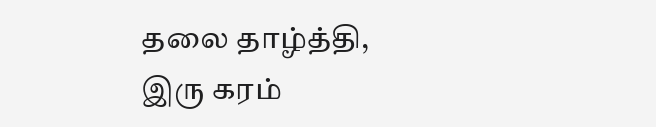தலை தாழ்த்தி, இரு கரம்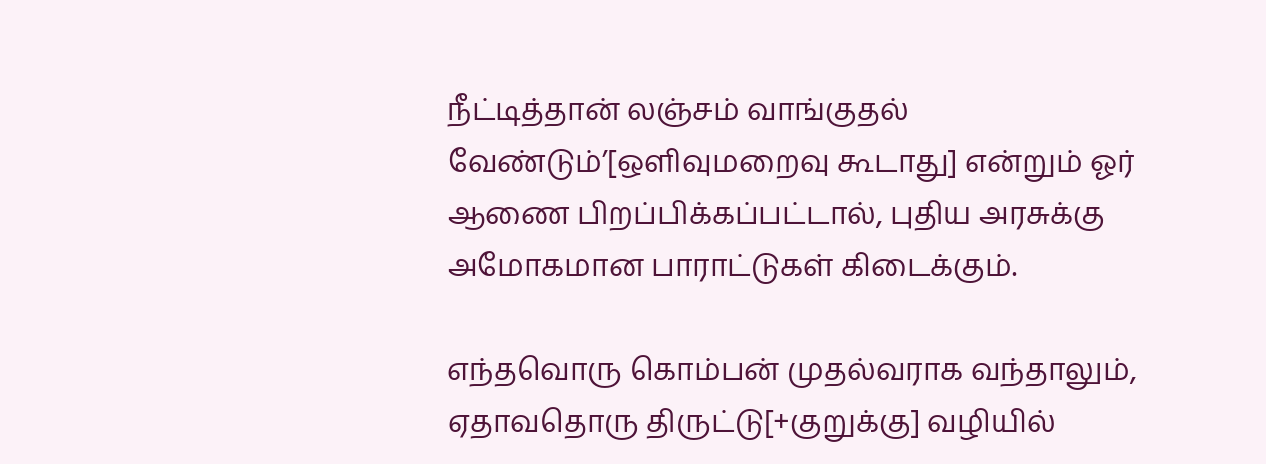நீட்டித்தான் லஞ்சம் வாங்குதல் வேண்டும்’[ஒளிவுமறைவு கூடாது] என்றும் ஓர் ஆணை பிறப்பிக்கப்பட்டால், புதிய அரசுக்கு அமோகமான பாராட்டுகள் கிடைக்கும்.

எந்தவொரு கொம்பன் முதல்வராக வந்தாலும், ஏதாவதொரு திருட்டு[+குறுக்கு] வழியில்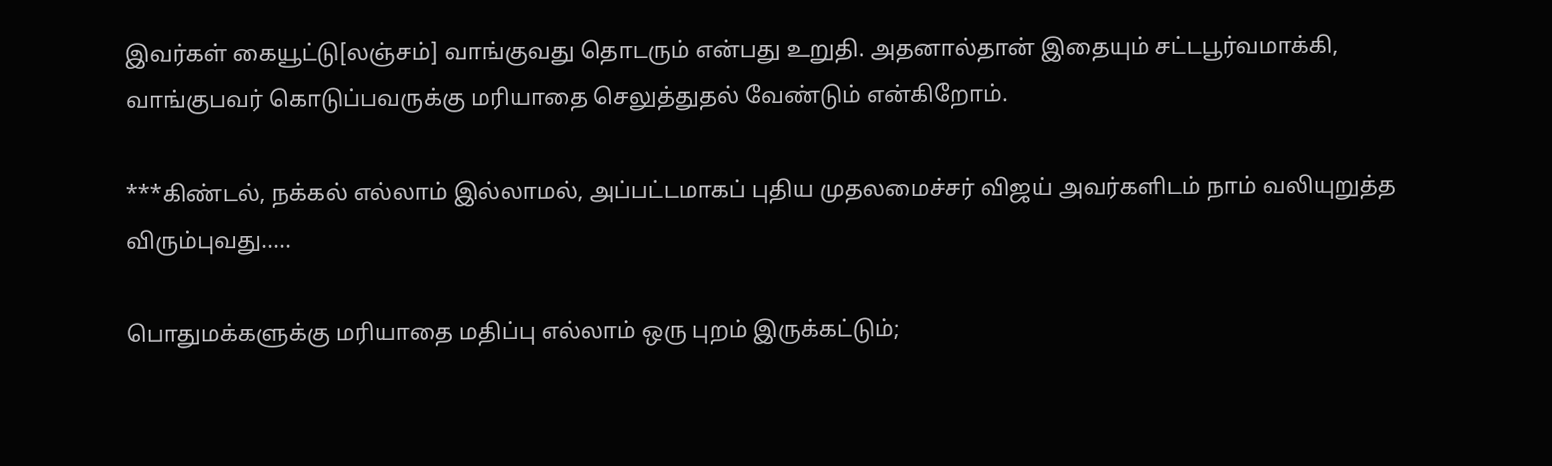இவர்கள் கையூட்டு[லஞ்சம்] வாங்குவது தொடரும் என்பது உறுதி. அதனால்தான் இதையும் சட்டபூர்வமாக்கி, வாங்குபவர் கொடுப்பவருக்கு மரியாதை செலுத்துதல் வேண்டும் என்கிறோம்.

***கிண்டல், நக்கல் எல்லாம் இல்லாமல், அப்பட்டமாகப் புதிய முதலமைச்சர் விஜய் அவர்களிடம் நாம் வலியுறுத்த விரும்புவது.....

பொதுமக்களுக்கு மரியாதை மதிப்பு எல்லாம் ஒரு புறம் இருக்கட்டும்;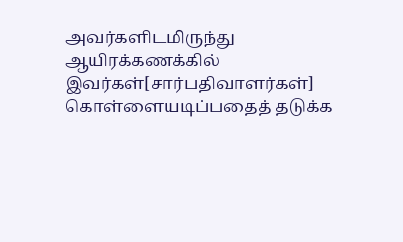அவர்களிடமிருந்து ஆயிரக்கணக்கில் இவர்கள்[சார்பதிவாளர்கள்] கொள்ளையடிப்பதைத் தடுக்க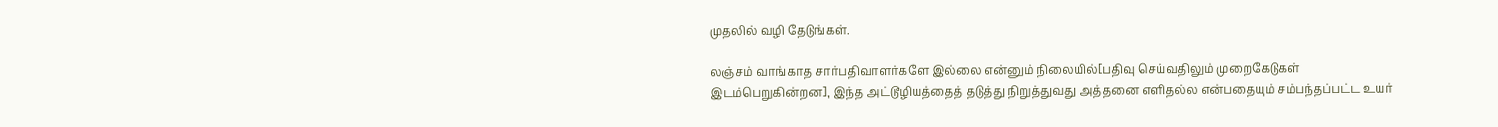முதலில் வழி தேடுங்கள்.

லஞ்சம் வாங்காத சார்பதிவாளர்களே இல்லை என்னும் நிலையில்[பதிவு செய்வதிலும் முறைகேடுகள் இடம்பெறுகின்றன], இந்த அட்டூழியத்தைத் தடுத்து நிறுத்துவது அத்தனை எளிதல்ல என்பதையும் சம்பந்தப்பட்ட உயர்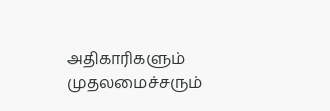அதிகாரிகளும் முதலமைச்சரும்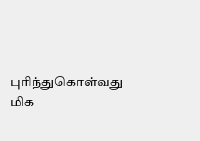புரிந்துகொள்வது மிக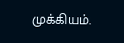முக்கியம்.